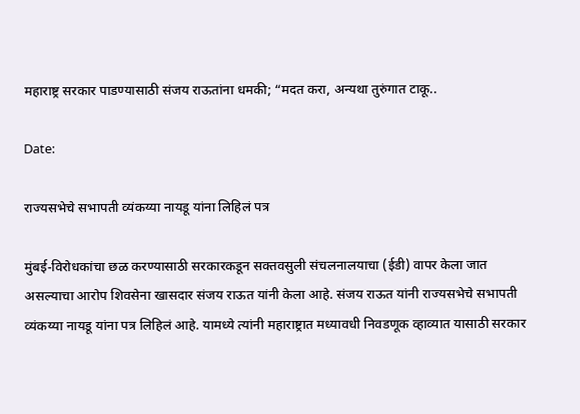महाराष्ट्र सरकार पाडण्यासाठी संजय राऊतांना धमकी; “मदत करा, अन्यथा तुरुंगात टाकू..

Date:

राज्यसभेचे सभापती व्यंकय्या नायडू यांना लिहिलं पत्र

मुंबई-विरोधकांचा छळ करण्यासाठी सरकारकडून सक्तवसुली संचलनालयाचा (ईडी) वापर केला जात असल्याचा आरोप शिवसेना खासदार संजय राऊत यांनी केला आहे. संजय राऊत यांनी राज्यसभेचे सभापती व्यंकय्या नायडू यांना पत्र लिहिलं आहे. यामध्ये त्यांनी महाराष्ट्रात मध्यावधी निवडणूक व्हाव्यात यासाठी सरकार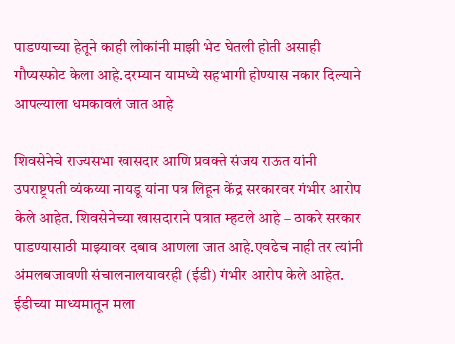पाडण्याच्या हेतूने काही लोकांनी माझी भेट घेतली होती असाही गौप्यस्फोट केला आहे.दरम्यान यामध्ये सहभागी होण्यास नकार दिल्याने आपल्याला धमकावलं जात आहे

शिवसेनेचे राज्यसभा खासदार आणि प्रवक्ते संजय राऊत यांनी उपराष्ट्रपती व्यंकय्या नायडू यांना पत्र लिहून केंद्र सरकारवर गंभीर आरोप केले आहेत. शिवसेनेच्या खासदाराने पत्रात म्हटले आहे – ठाकरे सरकार पाडण्यासाठी माझ्यावर दबाव आणला जात आहे.एवढेच नाही तर त्यांनी अंमलबजावणी संचालनालयावरही (ईडी) गंभीर आरोप केले आहेत. ईडीच्या माध्यमातून मला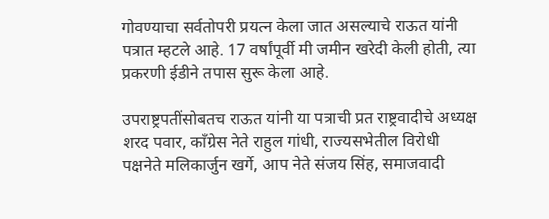गोवण्याचा सर्वतोपरी प्रयत्न केला जात असल्याचे राऊत यांनी पत्रात म्हटले आहे. 17 वर्षांपूर्वी मी जमीन खरेदी केली होती, त्या प्रकरणी ईडीने तपास सुरू केला आहे.

उपराष्ट्रपतींसोबतच राऊत यांनी या पत्राची प्रत राष्ट्रवादीचे अध्यक्ष शरद पवार, काँग्रेस नेते राहुल गांधी, राज्यसभेतील विरोधी पक्षनेते मलिकार्जुन खर्गे, आप नेते संजय सिंह, समाजवादी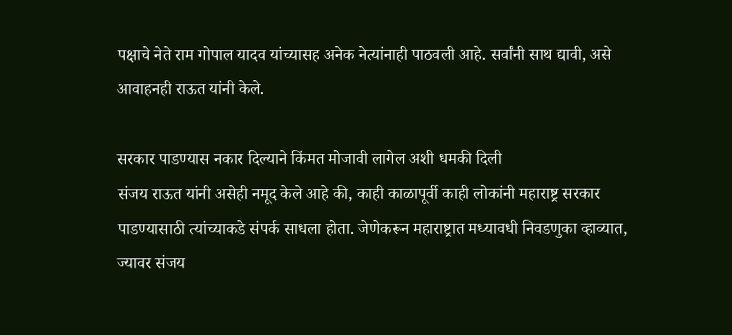पक्षाचे नेते राम गोपाल यादव यांच्यासह अनेक नेत्यांनाही पाठवली आहे. सर्वांनी साथ द्यावी, असे आवाहनही राऊत यांनी केले.

सरकार पाडण्यास नकार दिल्याने किंमत मोजावी लागेल अशी धमकी दिली
संजय राऊत यांनी असेही नमूद केले आहे की, काही काळापूर्वी काही लोकांनी महाराष्ट्र सरकार पाडण्यासाठी त्यांच्याकडे संपर्क साधला होता. जेणेकरून महाराष्ट्रात मध्यावधी निवडणुका व्हाव्यात, ज्यावर संजय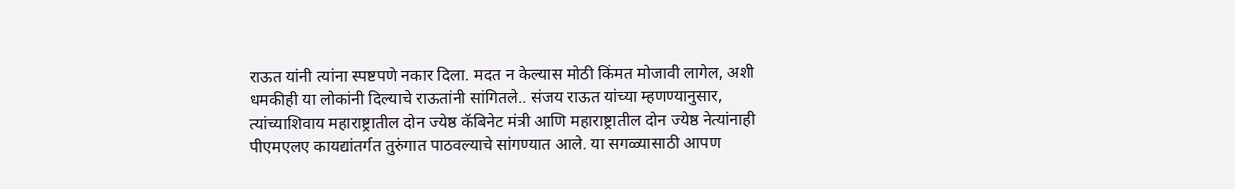राऊत यांनी त्यांना स्पष्टपणे नकार दिला. मदत न केल्यास मोठी किंमत मोजावी लागेल, अशी धमकीही या लोकांनी दिल्याचे राऊतांनी सांगितले.. संजय राऊत यांच्या म्हणण्यानुसार, त्यांच्याशिवाय महाराष्ट्रातील दोन ज्येष्ठ कॅबिनेट मंत्री आणि महाराष्ट्रातील दोन ज्येष्ठ नेत्यांनाही पीएमएलए कायद्यांतर्गत तुरुंगात पाठवल्याचे सांगण्यात आले. या सगळ्यासाठी आपण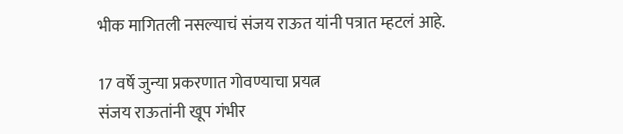भीक मागितली नसल्याचं संजय राऊत यांनी पत्रात म्हटलं आहे.

17 वर्षे जुन्या प्रकरणात गोवण्याचा प्रयत्न
संजय राऊतांनी खूप गंभीर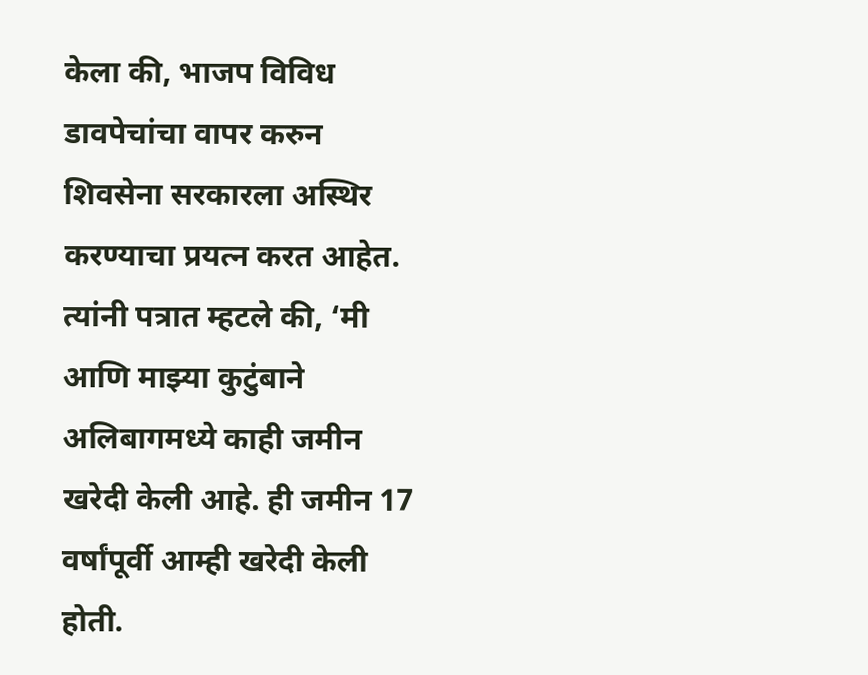केला की, भाजप विविध डावपेचांचा वापर करुन शिवसेना सरकारला अस्थिर करण्याचा प्रयत्न करत आहेत. त्यांनी पत्रात म्हटले की, ‘मी आणि माझ्या कुटुंबाने अलिबागमध्ये काही जमीन खरेदी केली आहे. ही जमीन 17 वर्षांपूर्वी आम्ही खरेदी केली होती.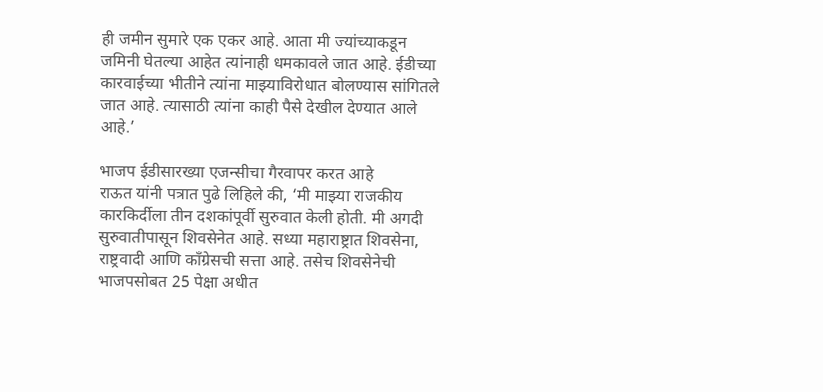ही जमीन सुमारे एक एकर आहे. आता मी ज्यांच्याकडून जमिनी घेतल्या आहेत त्यांनाही धमकावले जात आहे. ईडीच्या कारवाईच्या भीतीने त्यांना माझ्याविरोधात बोलण्यास सांगितले जात आहे. त्यासाठी त्यांना काही पैसे देखील देण्यात आले आहे.’

भाजप ईडीसारख्या एजन्सीचा गैरवापर करत आहे
राऊत यांनी पत्रात पुढे लिहिले की, ‘मी माझ्या राजकीय कारकिर्दीला तीन दशकांपूर्वी सुरुवात केली होती. मी अगदी सुरुवातीपासून शिवसेनेत आहे. सध्या महाराष्ट्रात शिवसेना, राष्ट्रवादी आणि काँग्रेसची सत्ता आहे. तसेच शिवसेनेची भाजपसोबत 25 पेक्षा अधीत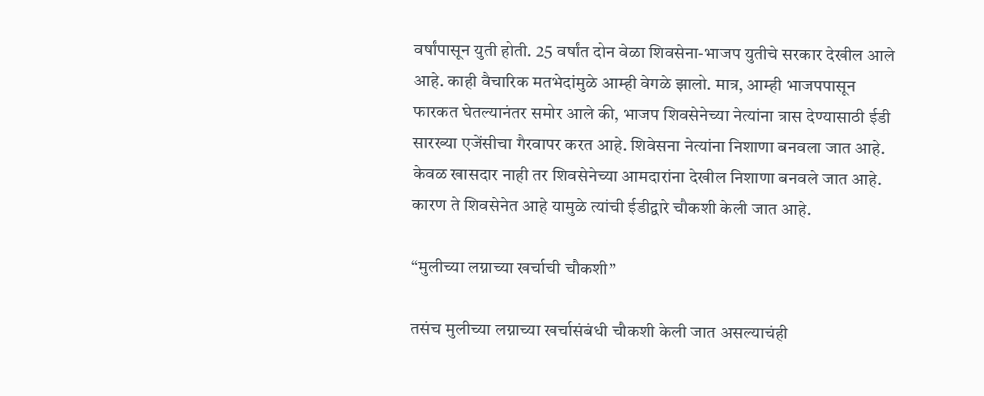वर्षांपासून युती होती. 25 वर्षांत दोन वेळा शिवसेना-भाजप युतीचे सरकार देखील आले आहे. काही वैचारिक मतभेदांमुळे आम्ही वेगळे झालो. मात्र, आम्ही भाजपपासून फारकत घेतल्यानंतर समोर आले की, भाजप शिवसेनेच्या नेत्यांना त्रास देण्यासाठी ईडी सारख्या एजेंसीचा गैरवापर करत आहे. शिवेसना नेत्यांना निशाणा बनवला जात आहे. केवळ खासदार नाही तर शिवसेनेच्या आमदारांना देखील निशाणा बनवले जात आहे. कारण ते शिवसेनेत आहे यामुळे त्यांची ईडीद्वारे चौकशी केली जात आहे.

“मुलीच्या लग्नाच्या खर्चाची चौकशी”

तसंच मुलीच्या लग्नाच्या खर्चासंबंधी चौकशी केली जात असल्याचंही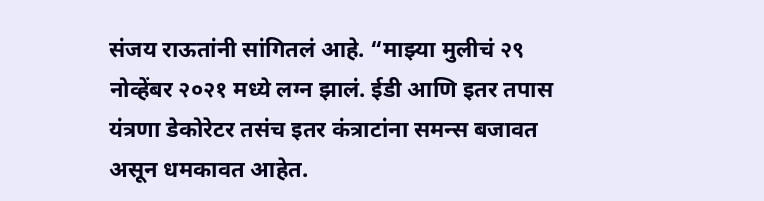संजय राऊतांनी सांगितलं आहे. “माझ्या मुलीचं २९ नोव्हेंबर २०२१ मध्ये लग्न झालं. ईडी आणि इतर तपास यंत्रणा डेकोरेटर तसंच इतर कंत्राटांना समन्स बजावत असून धमकावत आहेत.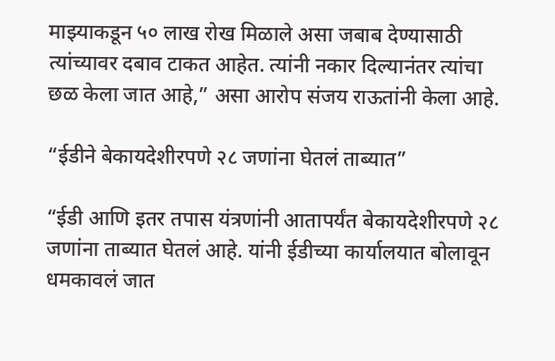माझ्याकडून ५० लाख रोख मिळाले असा जबाब देण्यासाठी त्यांच्यावर दबाव टाकत आहेत. त्यांनी नकार दिल्यानंतर त्यांचा छळ केला जात आहे,” असा आरोप संजय राऊतांनी केला आहे.

“ईडीने बेकायदेशीरपणे २८ जणांना घेतलं ताब्यात”

“ईडी आणि इतर तपास यंत्रणांनी आतापर्यंत बेकायदेशीरपणे २८ जणांना ताब्यात घेतलं आहे. यांनी ईडीच्या कार्यालयात बोलावून धमकावलं जात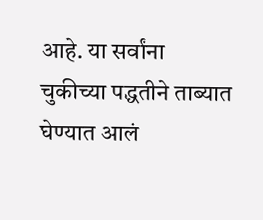आहे. या सर्वांना चुकीच्या पद्धतीने ताब्यात घेण्यात आलं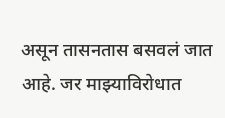असून तासनतास बसवलं जात आहे. जर माझ्याविरोधात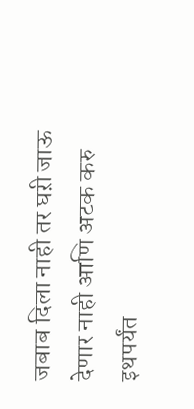जबाब दिला नाही तर घऱी जाऊ देणार नाही आणि अटक करु इथपर्यंत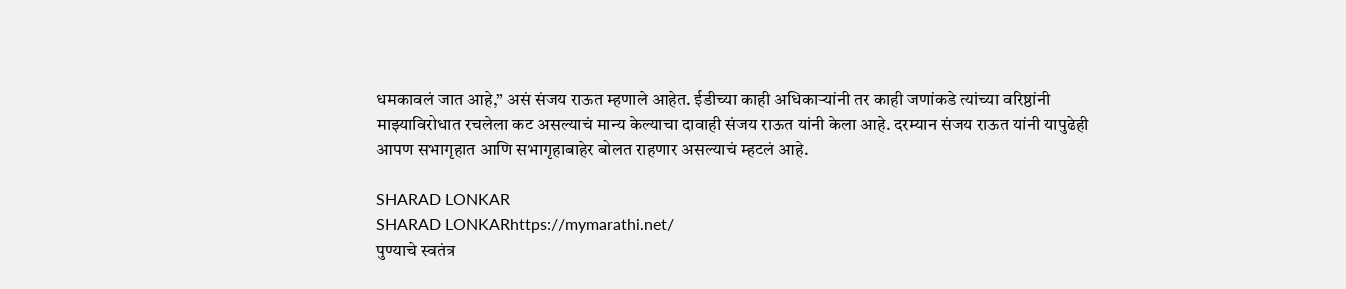धमकावलं जात आहे,” असं संजय राऊत म्हणाले आहेत. ईडीच्या काही अधिकाऱ्यांनी तर काही जणांकडे त्यांच्या वरिष्ठांनी माझ्याविरोधात रचलेला कट असल्याचं मान्य केल्याचा दावाही संजय राऊत यांनी केला आहे. दरम्यान संजय राऊत यांनी यापुढेही आपण सभागृहात आणि सभागृहाबाहेर बोलत राहणार असल्याचं म्हटलं आहे.

SHARAD LONKAR
SHARAD LONKARhttps://mymarathi.net/
पुण्याचे स्वतंत्र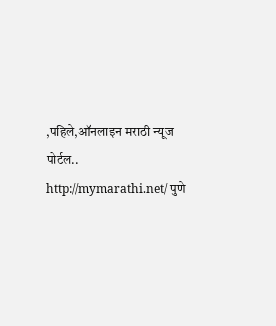,पहिले,ऑनलाइन मराठी न्यूज पोर्टल.. http://mymarathi.net/ पुणे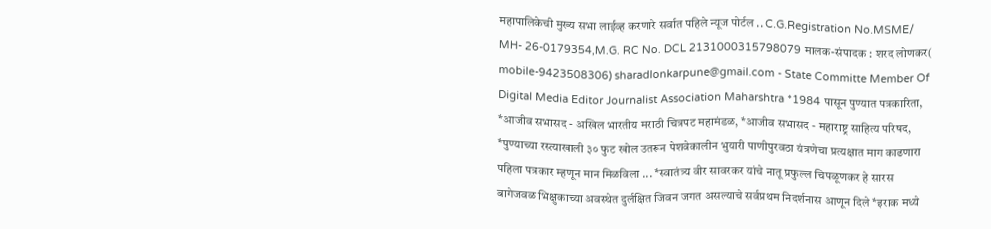महापालिकेची मुख्य सभा लाईव्ह करणारे सर्वात पहिले न्यूज पोर्टल .. C.G.Registration No.MSME/ MH- 26-0179354,M.G. RC No. DCL 2131000315798079 मालक-संपादक : शरद लोणकर( mobile-9423508306) sharadlonkarpune@gmail.com - State Committe Member Of Digital Media Editor Journalist Association Maharshtra *1984 पासून पुण्यात पत्रकारिता, *आजीव सभासद - अखिल भारतीय मराठी चित्रपट महामंडळ, *आजीव सभासद - महाराष्ट्र साहित्य परिषद, *पुण्याच्या रस्त्याखाली ३० फुट खोल उतरून पेशवेकालीन भुयारी पाणीपुरवठा यंत्रणेचा प्रत्यक्षात माग काढणारा पहिला पत्रकार म्हणून मान मिळविला ... *स्वातंत्र्य वीर सावरकर यांचे नातू प्रफुल्ल चिपळूणकर हे सारस बागेजवळ भिक्षुकाच्या अवस्थेत दुर्लक्षित जिवन जगत असल्याचे सर्वप्रथम निदर्शनास आणून दिले *इराक मध्ये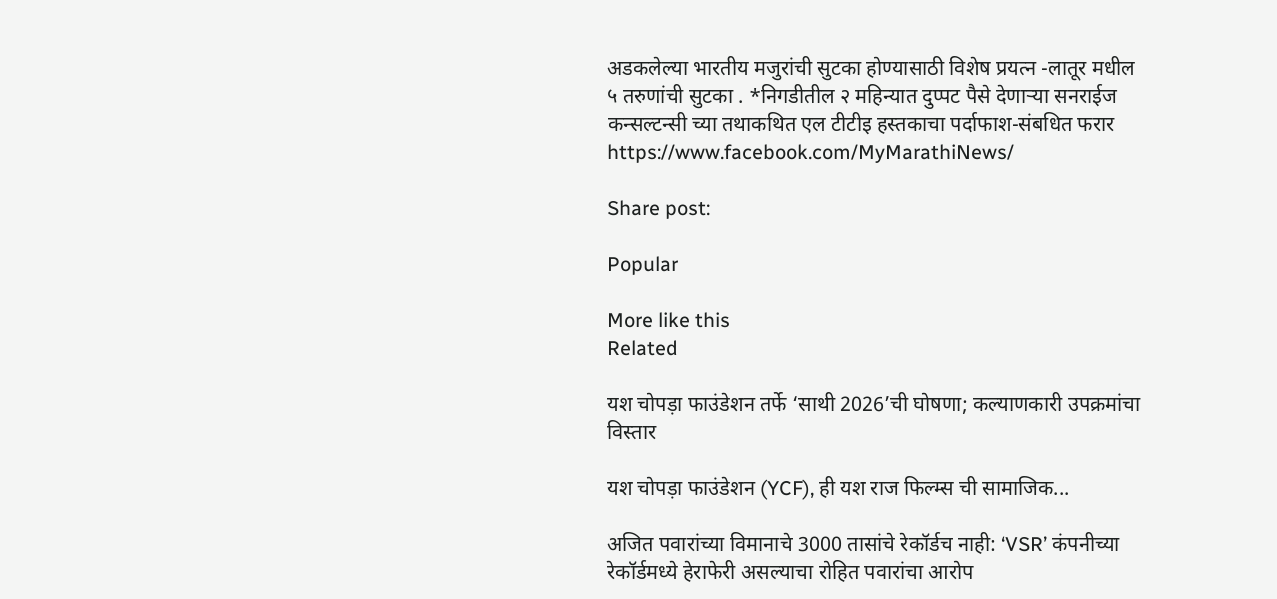अडकलेल्या भारतीय मजुरांची सुटका होण्यासाठी विशेष प्रयत्न -लातूर मधील ५ तरुणांची सुटका . *निगडीतील २ महिन्यात दुप्पट पैसे देणाऱ्या सनराईज कन्सल्टन्सी च्या तथाकथित एल टीटीइ हस्तकाचा पर्दाफाश-संबधित फरार https://www.facebook.com/MyMarathiNews/

Share post:

Popular

More like this
Related

यश चोपड़ा फाउंडेशन तर्फे ‘साथी 2026’ची घोषणा; कल्याणकारी उपक्रमांचा विस्तार

यश चोपड़ा फाउंडेशन (YCF), ही यश राज फिल्म्स ची सामाजिक...

अजित पवारांच्या विमानाचे 3000 तासांचे रेकॉर्डच नाही: ‘VSR’ कंपनीच्या रेकॉर्डमध्ये हेराफेरी असल्याचा रोहित पवारांचा आरोप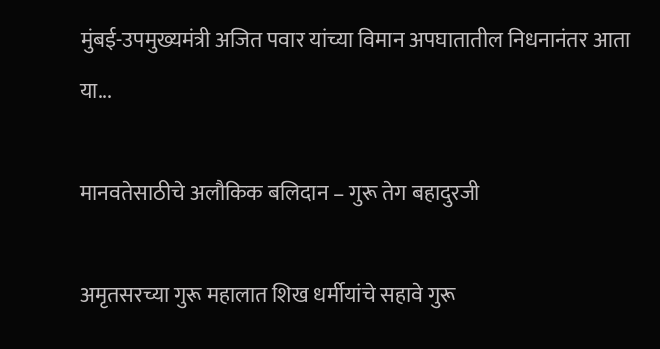मुंबई-उपमुख्यमंत्री अजित पवार यांच्या विमान अपघातातील निधनानंतर आता या...

मानवतेसाठीचे अलौकिक बलिदान – गुरू तेग बहादुरजी

अमृतसरच्या गुरू महालात शिख धर्मीयांचे सहावे गुरू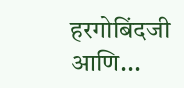हरगोबिंदजी आणि...